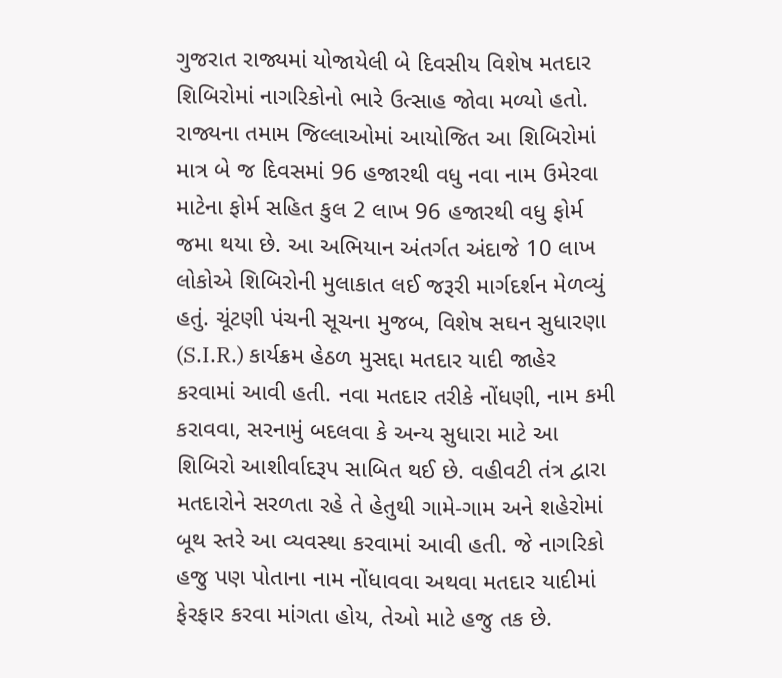ગુજરાત રાજ્યમાં યોજાયેલી બે દિવસીય વિશેષ મતદાર શિબિરોમાં નાગરિકોનો ભારે ઉત્સાહ જોવા મળ્યો હતો. રાજ્યના તમામ જિલ્લાઓમાં આયોજિત આ શિબિરોમાં માત્ર બે જ દિવસમાં 96 હજારથી વધુ નવા નામ ઉમેરવા માટેના ફોર્મ સહિત કુલ 2 લાખ 96 હજારથી વધુ ફોર્મ જમા થયા છે. આ અભિયાન અંતર્ગત અંદાજે 10 લાખ લોકોએ શિબિરોની મુલાકાત લઈ જરૂરી માર્ગદર્શન મેળવ્યું હતું. ચૂંટણી પંચની સૂચના મુજબ, વિશેષ સઘન સુધારણા (S.I.R.) કાર્યક્રમ હેઠળ મુસદ્દા મતદાર યાદી જાહેર કરવામાં આવી હતી. નવા મતદાર તરીકે નોંધણી, નામ કમી કરાવવા, સરનામું બદલવા કે અન્ય સુધારા માટે આ શિબિરો આશીર્વાદરૂપ સાબિત થઈ છે. વહીવટી તંત્ર દ્વારા મતદારોને સરળતા રહે તે હેતુથી ગામે-ગામ અને શહેરોમાં બૂથ સ્તરે આ વ્યવસ્થા કરવામાં આવી હતી. જે નાગરિકો હજુ પણ પોતાના નામ નોંધાવવા અથવા મતદાર યાદીમાં ફેરફાર કરવા માંગતા હોય, તેઓ માટે હજુ તક છે.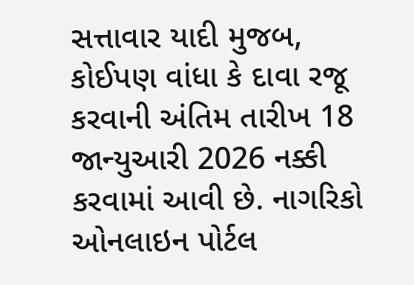સત્તાવાર યાદી મુજબ, કોઈપણ વાંધા કે દાવા રજૂ કરવાની અંતિમ તારીખ 18 જાન્યુઆરી 2026 નક્કી કરવામાં આવી છે. નાગરિકો ઓનલાઇન પોર્ટલ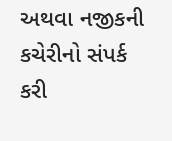અથવા નજીકની કચેરીનો સંપર્ક કરી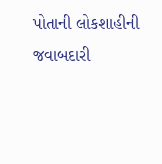પોતાની લોકશાહીની જવાબદારી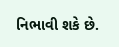નિભાવી શકે છે.